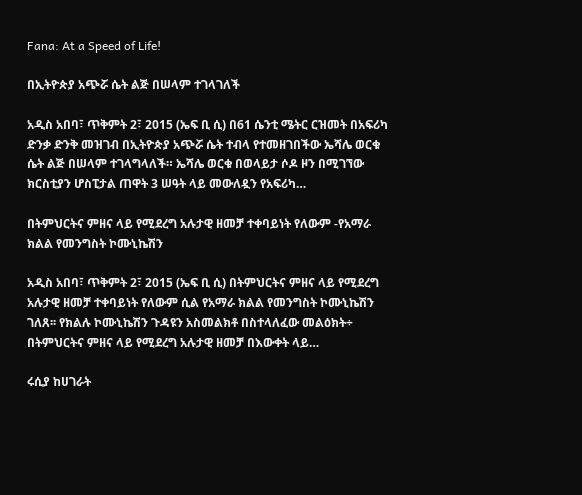Fana: At a Speed of Life!

በኢትዮጵያ አጭሯ ሴት ልጅ በሠላም ተገላገለች

አዲስ አበባ፣ ጥቅምት 2፣ 2015 (ኤፍ ቢ ሲ) በ61 ሴንቲ ሜትር ርዝመት በአፍሪካ ድንቃ ድንቅ መዝገብ በኢትዮጵያ አጭሯ ሴት ተብላ የተመዘገበችው ኤሻሌ ወርቁ ሴት ልጅ በሠላም ተገላግላለች። ኤሻሌ ወርቁ በወላይታ ሶዶ ዞን በሚገኘው ክርስቲያን ሆስፒታል ጠዋት 3 ሠዓት ላይ መውለዷን የአፍሪካ…

በትምህርትና ምዘና ላይ የሚደረግ አሉታዊ ዘመቻ ተቀባይነት የለውም -የአማራ ክልል የመንግስት ኮሙኒኬሽን

አዲስ አበባ፣ ጥቅምት 2፣ 2015 (ኤፍ ቢ ሲ) በትምህርትና ምዘና ላይ የሚደረግ አሉታዊ ዘመቻ ተቀባይነት የለውም ሲል የአማራ ክልል የመንግስት ኮሙኒኬሽን ገለጸ፡፡ የክልሉ ኮሙኒኬሽን ጉዳዩን አስመልክቶ በስተላለፈው መልዕክት÷ በትምህርትና ምዘና ላይ የሚደረግ አሉታዊ ዘመቻ በእውቀት ላይ…

ሩሲያ ከሀገራት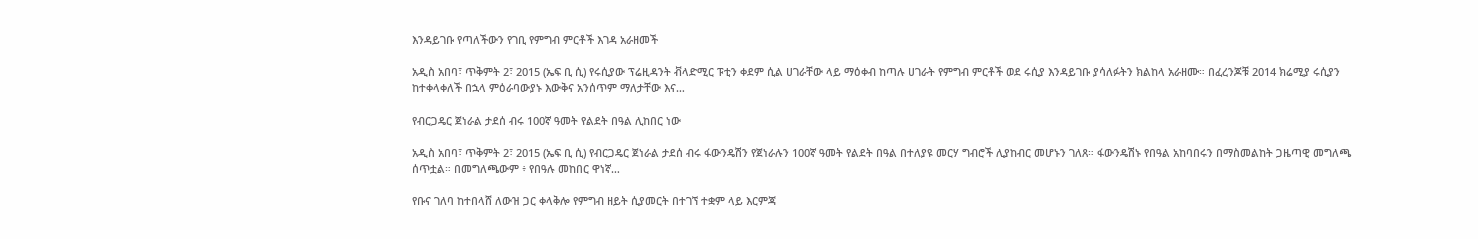እንዳይገቡ የጣለችውን የገቢ የምግብ ምርቶች እገዳ አራዘመች

አዲስ አበባ፣ ጥቅምት 2፣ 2015 (ኤፍ ቢ ሲ) የሩሲያው ፕሬዚዳንት ቭላድሚር ፑቲን ቀደም ሲል ሀገራቸው ላይ ማዕቀብ ከጣሉ ሀገራት የምግብ ምርቶች ወደ ሩሲያ እንዳይገቡ ያሳለፉትን ክልከላ አራዘሙ። በፈረንጆቹ 2014 ክሬሚያ ሩሲያን ከተቀላቀለች በኋላ ምዕራባውያኑ እውቅና አንሰጥም ማለታቸው እና…

የብርጋዴር ጀነራል ታደሰ ብሩ 100ኛ ዓመት የልደት በዓል ሊከበር ነው

አዲስ አበባ፣ ጥቅምት 2፣ 2015 (ኤፍ ቢ ሲ) የብርጋዴር ጀነራል ታደሰ ብሩ ፋውንዴሽን የጀነራሉን 100ኛ ዓመት የልደት በዓል በተለያዩ መርሃ ግብሮች ሊያከብር መሆኑን ገለጸ። ፋውንዴሽኑ የበዓል አከባበሩን በማስመልከት ጋዜጣዊ መግለጫ ሰጥቷል። በመግለጫውም ፥ የበዓሉ መከበር ዋነኛ…

የቡና ገለባ ከተበላሸ ለውዝ ጋር ቀላቅሎ የምግብ ዘይት ሲያመርት በተገኘ ተቋም ላይ እርምጃ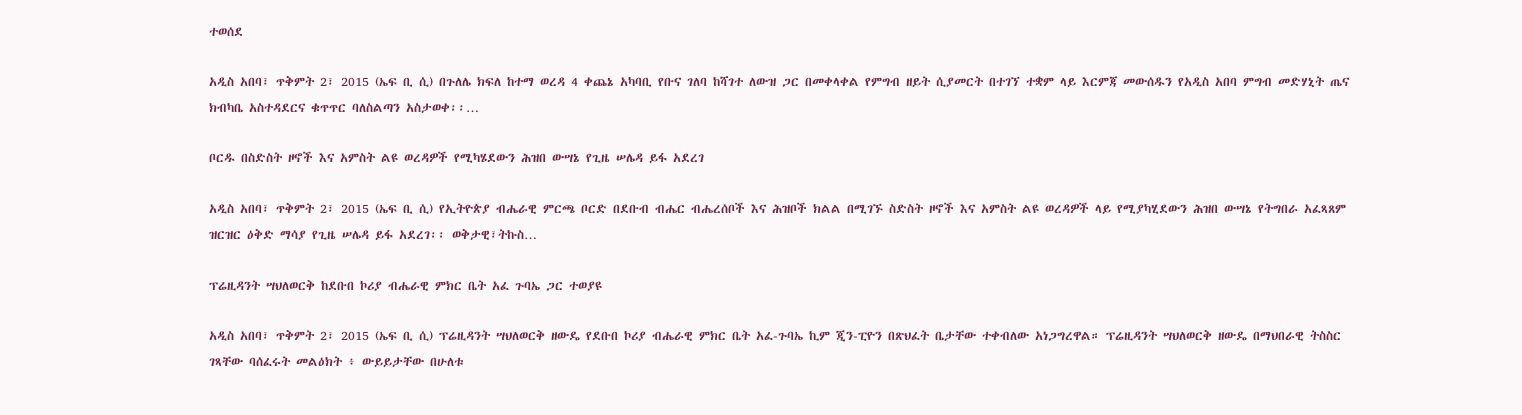ተወሰደ

አዲስ አበባ፣ ጥቅምት 2፣ 2015 (ኤፍ ቢ ሲ) በጉለሌ ክፍለ ከተማ ወረዳ 4 ቀጨኔ አካባቢ የቡና ገለባ ከሻገተ ለውዝ ጋር በመቀላቀል የምግብ ዘይት ሲያመርት በተገኘ ተቋም ላይ እርምጃ መውሰዱን የአዲስ አበባ ምግብ መድሃኒት ጤና ክብካቤ አስተዳደርና ቁጥጥር ባለስልጣን አስታወቀ፡፡…

ቦርዱ በስድስት ዞኖች እና አምስት ልዩ ወረዳዎች የሚካሄደውን ሕዝበ ውሣኔ የጊዜ ሠሌዳ ይፋ አደረገ

አዲስ አበባ፣ ጥቅምት 2፣ 2015 (ኤፍ ቢ ሲ) የኢትዮጵያ ብሔራዊ ምርጫ ቦርድ በደቡብ ብሔር ብሔረሰቦች እና ሕዝቦች ክልል በሚገኙ ስድስት ዞኖች እና አምስት ልዩ ወረዳዎች ላይ የሚያካሂደውን ሕዝበ ውሣኔ የትግበራ አፈጻጸም ዝርዝር ዕቅድ ማሳያ የጊዜ ሠሌዳ ይፋ አደረገ፡፡ ወቅታዊ፣ትኩስ…

ፕሬዚዳንት ሣህለወርቅ ከደቡበ ኮሪያ ብሔራዊ ምክር ቤት አፈ ጉባኤ ጋር ተወያዩ

አዲስ አበባ፣ ጥቅምት 2፣ 2015 (ኤፍ ቢ ሲ) ፕሬዚዳንት ሣህለወርቅ ዘውዴ የደቡበ ኮሪያ ብሔራዊ ምክር ቤት አፈ-ጉባኤ ኪም ጂን-ፒዮን በጽህፈት ቤታቸው ተቀብለው አነጋግረዋል። ፕሬዚዳንት ሣህለወርቅ ዘውዴ በማህበራዊ ትስስር ገጻቸው ባሰፈሩት መልዕክት ፥ ውይይታቸው በሁለቱ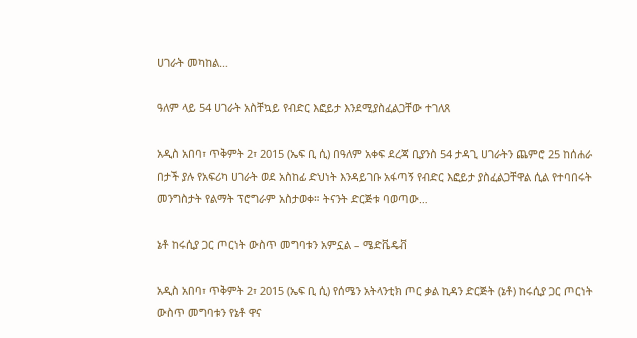ሀገራት መካከል…

ዓለም ላይ 54 ሀገራት አስቸኳይ የብድር እፎይታ እንደሚያስፈልጋቸው ተገለጸ

አዲስ አበባ፣ ጥቅምት 2፣ 2015 (ኤፍ ቢ ሲ) በዓለም አቀፍ ደረጃ ቢያንስ 54 ታዳጊ ሀገራትን ጨምሮ 25 ከሰሐራ በታች ያሉ የአፍሪካ ሀገራት ወደ አስከፊ ድህነት እንዳይገቡ አፋጣኝ የብድር እፎይታ ያስፈልጋቸዋል ሲል የተባበሩት መንግስታት የልማት ፕሮግራም አስታወቀ። ትናንት ድርጅቱ ባወጣው…

ኔቶ ከሩሲያ ጋር ጦርነት ውስጥ መግባቱን አምኗል – ሜድቬዴቭ

አዲስ አበባ፣ ጥቅምት 2፣ 2015 (ኤፍ ቢ ሲ) የሰሜን አትላንቲክ ጦር ቃል ኪዳን ድርጅት (ኔቶ) ከሩሲያ ጋር ጦርነት ውስጥ መግባቱን የኔቶ ዋና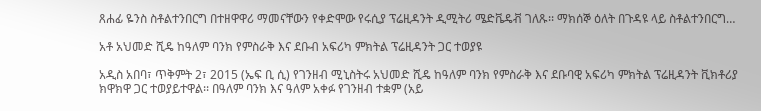ጸሐፊ ዬንስ ስቶልተንበርግ በተዘዋዋሪ ማመናቸውን የቀድሞው የሩሲያ ፕሬዚዳንት ዲሚትሪ ሜድቬዴቭ ገለጹ፡፡ ማክሰኞ ዕለት በጉዳዩ ላይ ስቶልተንበርግ…

አቶ አህመድ ሺዴ ከዓለም ባንክ የምስራቅ እና ደቡብ አፍሪካ ምክትል ፕሬዚዳንት ጋር ተወያዩ

አዲስ አበባ፣ ጥቅምት 2፣ 2015 (ኤፍ ቢ ሲ) የገንዘብ ሚኒስትሩ አህመድ ሺዴ ከዓለም ባንክ የምስራቅ እና ደቡባዊ አፍሪካ ምክትል ፕሬዚዳንት ቪክቶሪያ ክዋክዋ ጋር ተወያይተዋል፡፡ በዓለም ባንክ እና ዓለም አቀፉ የገንዘብ ተቋም (አይ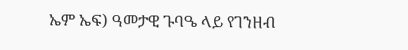ኤም ኤፍ) ዓመታዊ ጉባዔ ላይ የገንዘብ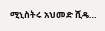ሚኒስትሩ አህመድ ሺዴ…